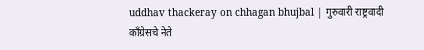uddhav thackeray on chhagan bhujbal | गुरुवारी राष्ट्रवादी काँग्रेसचे नेते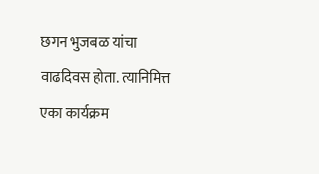छगन भुजबळ यांचा वाढदिवस होता. त्यानिमित्त एका कार्यक्रम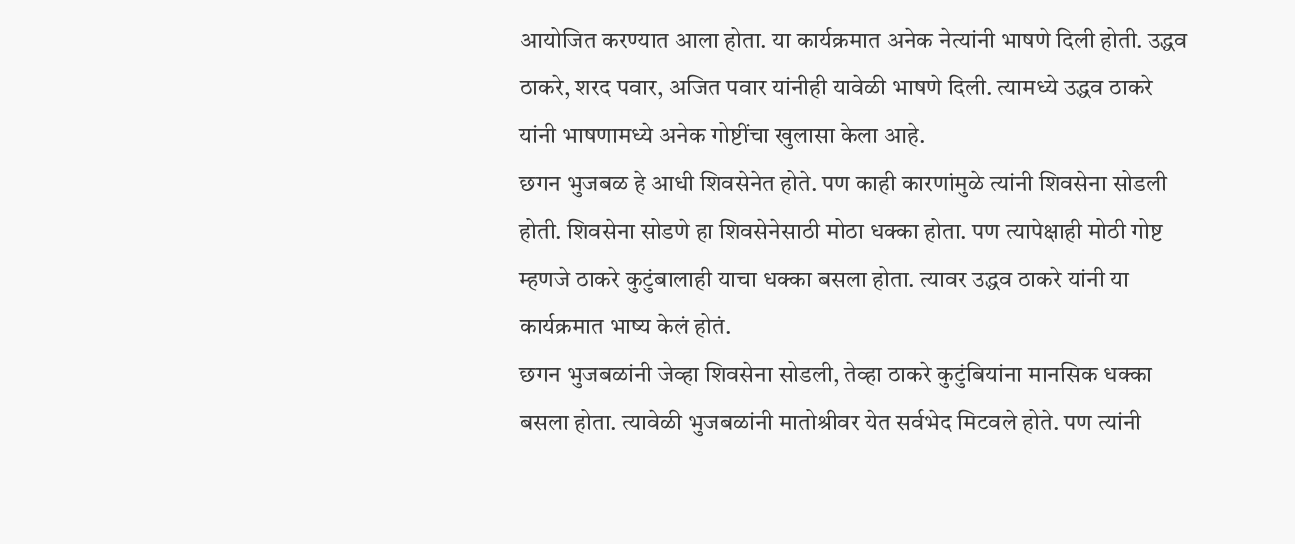आयोजित करण्यात आला होता. या कार्यक्रमात अनेक नेत्यांनी भाषणे दिली होती. उद्धव ठाकरे, शरद पवार, अजित पवार यांनीही यावेळी भाषणे दिली. त्यामध्ये उद्धव ठाकरे यांनी भाषणामध्ये अनेक गोष्टींचा खुलासा केला आहे.
छगन भुजबळ हे आधी शिवसेनेत होते. पण काही कारणांमुळे त्यांनी शिवसेना सोडली होती. शिवसेना सोडणे हा शिवसेनेसाठी मोठा धक्का होता. पण त्यापेक्षाही मोठी गोष्ट म्हणजे ठाकरे कुटुंबालाही याचा धक्का बसला होता. त्यावर उद्धव ठाकरे यांनी या कार्यक्रमात भाष्य केलं होतं.
छगन भुजबळांनी जेव्हा शिवसेना सोडली, तेव्हा ठाकरे कुटुंबियांना मानसिक धक्का बसला होता. त्यावेळी भुजबळांनी मातोश्रीवर येत सर्वभेद मिटवले होते. पण त्यांनी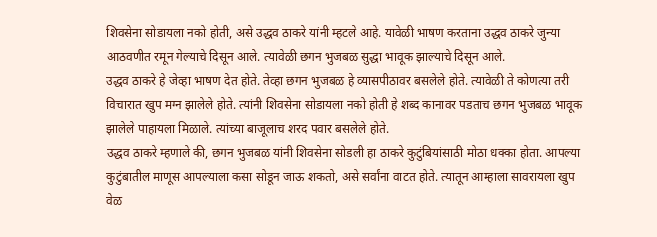शिवसेना सोडायला नको होती, असे उद्धव ठाकरे यांनी म्हटले आहे. यावेळी भाषण करताना उद्धव ठाकरे जुन्या आठवणीत रमून गेल्याचे दिसून आले. त्यावेळी छगन भुजबळ सुद्धा भावूक झाल्याचे दिसून आले.
उद्धव ठाकरे हे जेव्हा भाषण देत होते. तेव्हा छगन भुजबळ हे व्यासपीठावर बसलेले होते. त्यावेळी ते कोणत्या तरी विचारात खुप मग्न झालेले होते. त्यांनी शिवसेना सोडायला नको होती हे शब्द कानावर पडताच छगन भुजबळ भावूक झालेले पाहायला मिळाले. त्यांच्या बाजूलाच शरद पवार बसलेले होते.
उद्धव ठाकरे म्हणाले की, छगन भुजबळ यांनी शिवसेना सोडली हा ठाकरे कुटुंबियांसाठी मोठा धक्का होता. आपल्या कुटुंबातील माणूस आपल्याला कसा सोडून जाऊ शकतो, असे सर्वांना वाटत होते. त्यातून आम्हाला सावरायला खुप वेळ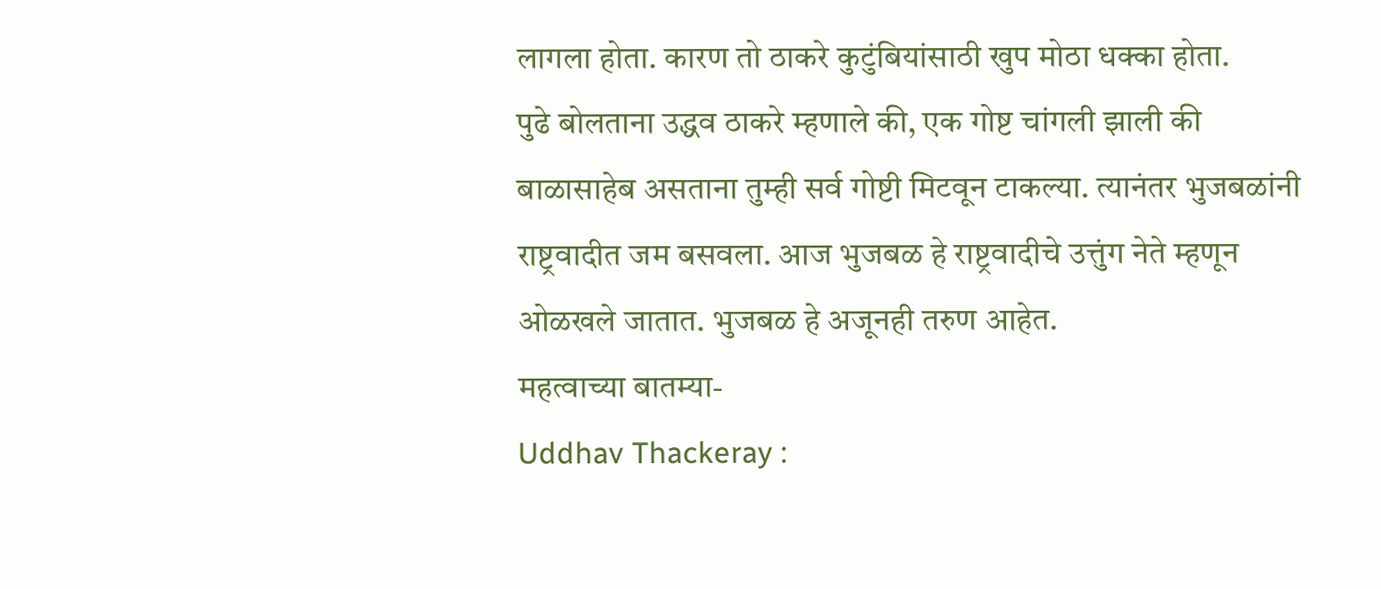लागला होता. कारण तो ठाकरे कुटुंबियांसाठी खुप मोठा धक्का होता.
पुढे बोलताना उद्धव ठाकरे म्हणाले की, एक गोष्ट चांगली झाली की बाळासाहेब असताना तुम्ही सर्व गोष्टी मिटवून टाकल्या. त्यानंतर भुजबळांनी राष्ट्रवादीत जम बसवला. आज भुजबळ हे राष्ट्रवादीचे उत्तुंग नेते म्हणून ओळखले जातात. भुजबळ हे अजूनही तरुण आहेत.
महत्वाच्या बातम्या-
Uddhav Thackeray :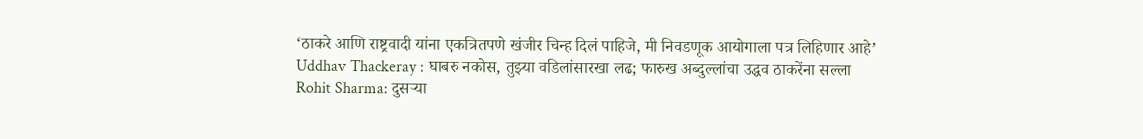‘ठाकरे आणि राष्ट्रवादी यांना एकत्रितपणे खंजीर चिन्ह दिलं पाहिजे, मी निवडणूक आयोगाला पत्र लिहिणार आहे’
Uddhav Thackeray : घाबरु नकोस, तुझ्या वडिलांसारखा लढ; फारुख अब्दुल्लांचा उद्धव ठाकरेंना सल्ला
Rohit Sharma: दुसऱ्या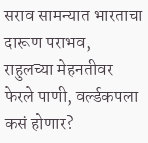सराव सामन्यात भारताचा दारूण पराभव, राहुलच्या मेहनतीवर फेरले पाणी, वर्ल्डकपला कसं होणार?